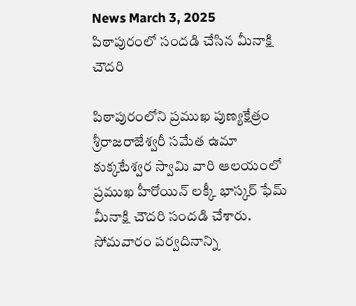News March 3, 2025
పిఠాపురంలో సందడి చేసిన మీనాక్షి చౌదరి

పిఠాపురంలోని ప్రముఖ పుణ్యక్షేత్రం శ్రీరాజరాజేశ్వరీ సమేత ఉమా కుక్కటేశ్వర స్వామి వారి ఆలయంలో ప్రముఖ హీరోయిన్ లక్కీ భాస్కర్ ఫేమ్ మీనాక్షి చౌదరి సందడి చేశారు. సోమవారం పర్వదినాన్ని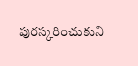పురస్కరించుకుని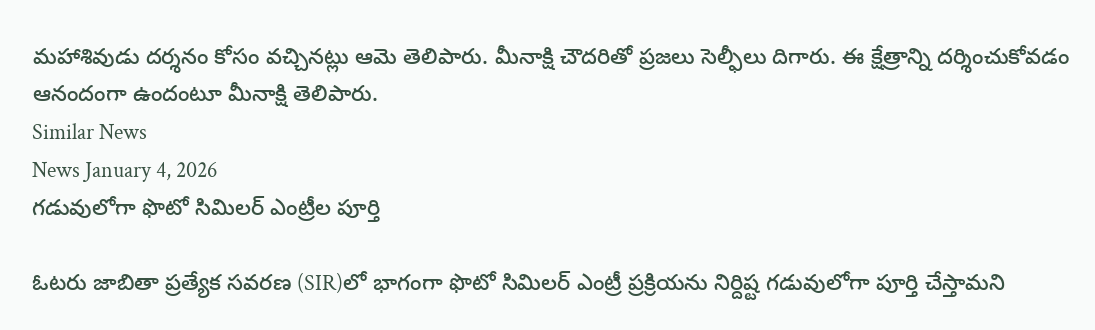మహాశివుడు దర్శనం కోసం వచ్చినట్లు ఆమె తెలిపారు. మీనాక్షి చౌదరితో ప్రజలు సెల్ఫీలు దిగారు. ఈ క్షేత్రాన్ని దర్శించుకోవడం ఆనందంగా ఉందంటూ మీనాక్షి తెలిపారు.
Similar News
News January 4, 2026
గడువులోగా ఫొటో సిమిలర్ ఎంట్రీల పూర్తి

ఓటరు జాబితా ప్రత్యేక సవరణ (SIR)లో భాగంగా ఫొటో సిమిలర్ ఎంట్రీ ప్రక్రియను నిర్దిష్ట గడువులోగా పూర్తి చేస్తామని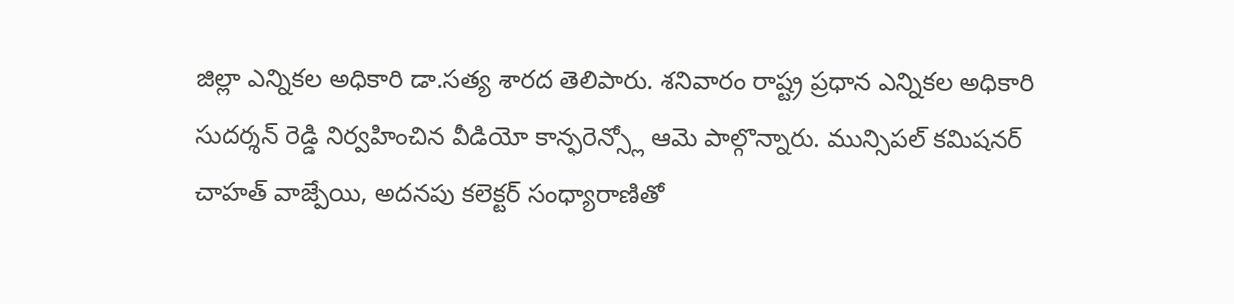జిల్లా ఎన్నికల అధికారి డా.సత్య శారద తెలిపారు. శనివారం రాష్ట్ర ప్రధాన ఎన్నికల అధికారి సుదర్శన్ రెడ్డి నిర్వహించిన వీడియో కాన్ఫరెన్స్లో ఆమె పాల్గొన్నారు. మున్సిపల్ కమిషనర్ చాహత్ వాజ్పేయి, అదనపు కలెక్టర్ సంధ్యారాణితో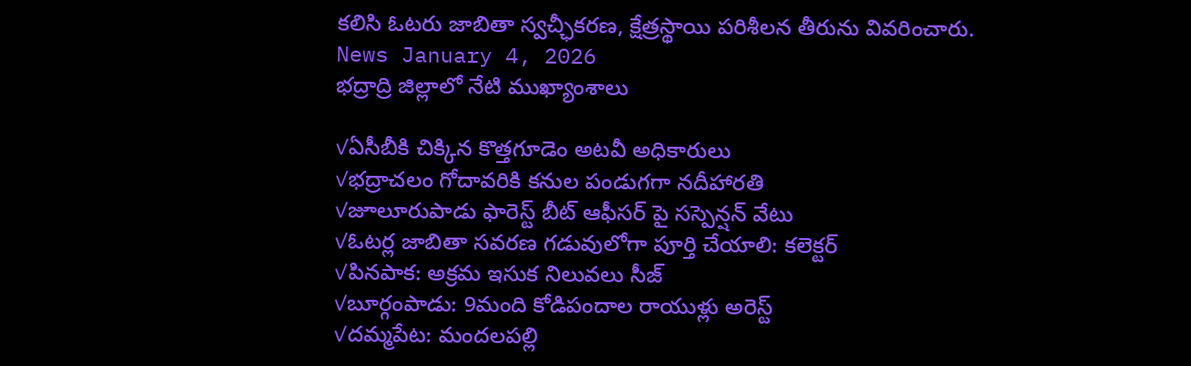కలిసి ఓటరు జాబితా స్వచ్ఛీకరణ, క్షేత్రస్థాయి పరిశీలన తీరును వివరించారు.
News January 4, 2026
భద్రాద్రి జిల్లాలో నేటి ముఖ్యాంశాలు

✓ఏసీబీకి చిక్కిన కొత్తగూడెం అటవీ అధికారులు
✓భద్రాచలం గోదావరికి కనుల పండుగగా నదీహారతి
✓జూలూరుపాడు ఫారెస్ట్ బీట్ ఆఫీసర్ పై సస్పెన్షన్ వేటు
✓ఓటర్ల జాబితా సవరణ గడువులోగా పూర్తి చేయాలి: కలెక్టర్
✓పినపాక: అక్రమ ఇసుక నిలువలు సీజ్
✓బూర్గంపాడు: 9మంది కోడిపందాల రాయుళ్లు అరెస్ట్
✓దమ్మపేట: మందలపల్లి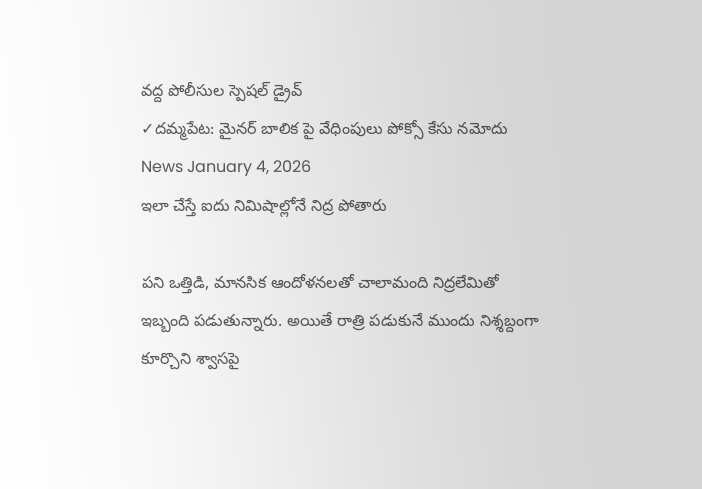వద్ద పోలీసుల స్పెషల్ డ్రైవ్
✓దమ్మపేట: మైనర్ బాలిక పై వేధింపులు పోక్సో కేసు నమోదు
News January 4, 2026
ఇలా చేస్తే ఐదు నిమిషాల్లోనే నిద్ర పోతారు

పని ఒత్తిడి, మానసిక ఆందోళనలతో చాలామంది నిద్రలేమితో ఇబ్బంది పడుతున్నారు. అయితే రాత్రి పడుకునే ముందు నిశ్శబ్దంగా కూర్చొని శ్వాసపై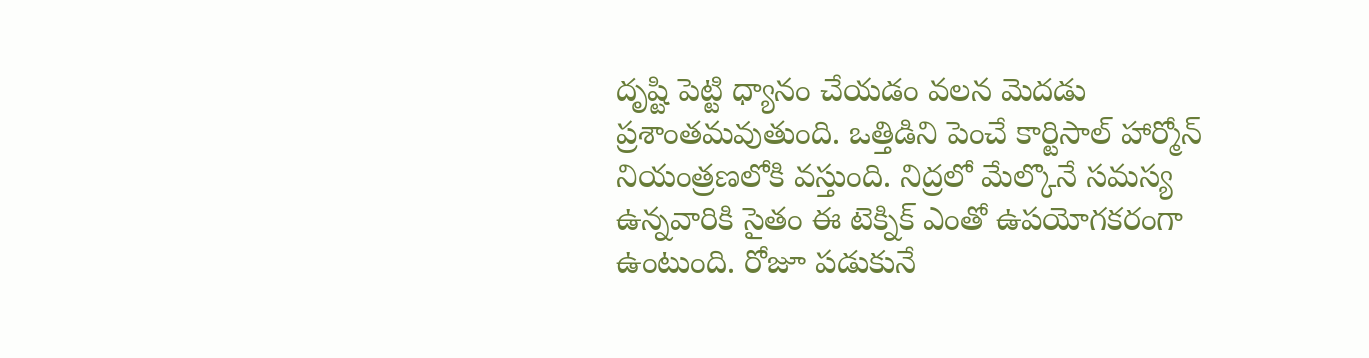దృష్టి పెట్టి ధ్యానం చేయడం వలన మెదడు ప్రశాంతమవుతుంది. ఒత్తిడిని పెంచే కార్టిసాల్ హార్మోన్ నియంత్రణలోకి వస్తుంది. నిద్రలో మేల్కొనే సమస్య ఉన్నవారికి సైతం ఈ టెక్నిక్ ఎంతో ఉపయోగకరంగా ఉంటుంది. రోజూ పడుకునే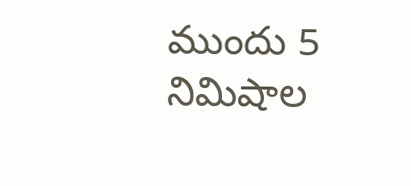ముందు 5 నిమిషాల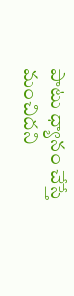పాటు ధ్యానం చేస్తే మంచిదని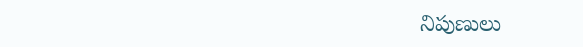నిపుణులు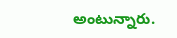అంటున్నారు.